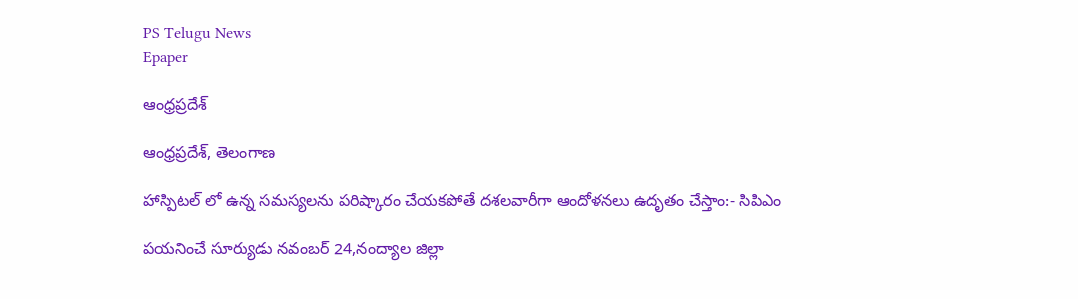PS Telugu News
Epaper

ఆంధ్రప్రదేశ్

ఆంధ్రప్రదేశ్, తెలంగాణ

హాస్పిటల్ లో ఉన్న సమస్యలను పరిష్కారం చేయకపోతే దశలవారీగా ఆందోళనలు ఉదృతం చేస్తాం:- సిపిఎం

పయనించే సూర్యుడు నవంబర్ 24,నంద్యాల జిల్లా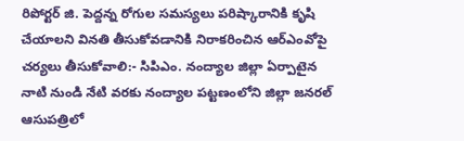రిపోర్టర్ జి. పెద్దన్న రోగుల సమస్యలు పరిష్కారానికి కృషి చేయాలని వినతి తీసుకోవడానికి నిరాకరించిన ఆర్ఎంవోపై చర్యలు తీసుకోవాలి:- సిపిఎం. నంద్యాల జిల్లా ఏర్పాటైన నాటి నుండి నేటి వరకు నంద్యాల పట్టణంలోని జిల్లా జనరల్ ఆసుపత్రిలో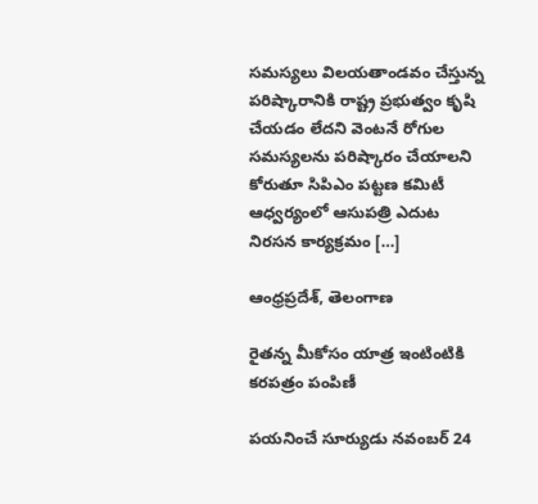సమస్యలు విలయతాండవం చేస్తున్న పరిష్కారానికి రాష్ట్ర ప్రభుత్వం కృషి చేయడం లేదని వెంటనే రోగుల సమస్యలను పరిష్కారం చేయాలని కోరుతూ సిపిఎం పట్టణ కమిటీ ఆధ్వర్యంలో ఆసుపత్రి ఎదుట నిరసన కార్యక్రమం […]

ఆంధ్రప్రదేశ్, తెలంగాణ

రైతన్న మీకోసం యాత్ర ఇంటింటికి కరపత్రం పంపిణీ

పయనించే సూర్యుడు నవంబర్ 24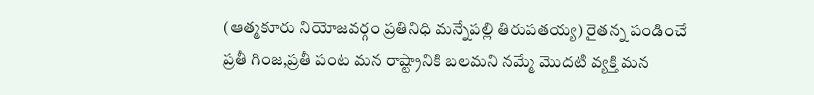(ఆత్మకూరు నియోజవర్గం ప్రతినిధి మన్నేపల్లి తిరుపతయ్య) రైతన్న పండించే ప్రతీ గింజ,ప్రతీ పంట మన రాష్ట్రానికి బలమని నమ్మే మొదటి వ్యక్తి మన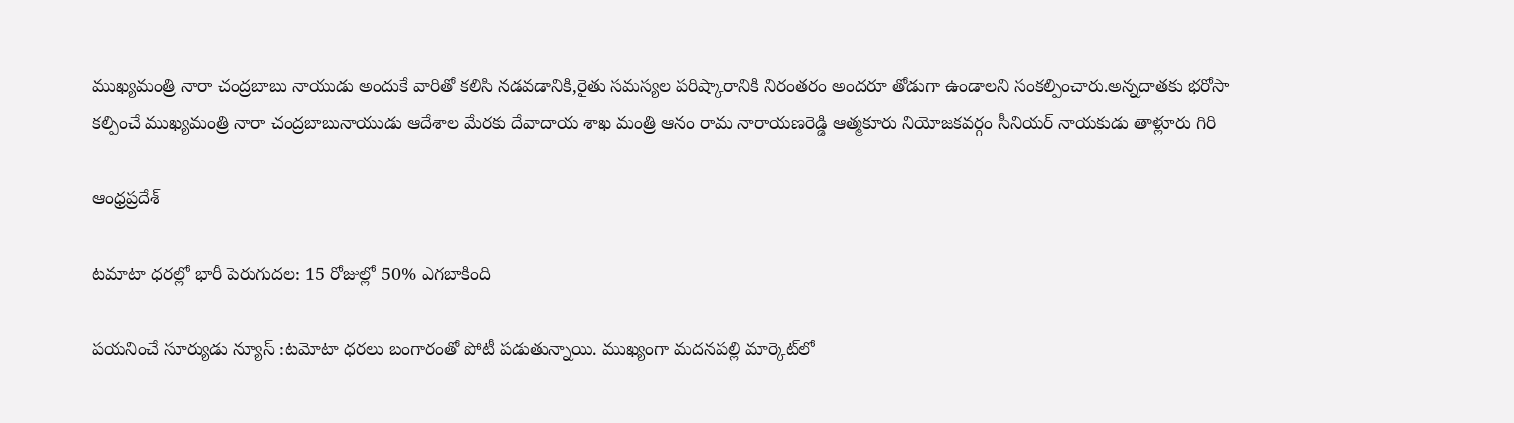ముఖ్యమంత్రి నారా చంద్రబాబు నాయుడు అందుకే వారితో కలిసి నడవడానికి,రైతు సమస్యల పరిష్కారానికి నిరంతరం అందరూ తోడుగా ఉండాలని సంకల్పించారు.అన్నదాతకు భరోసా కల్పించే ముఖ్యమంత్రి నారా చంద్రబాబునాయుడు ఆదేశాల మేరకు దేవాదాయ శాఖ మంత్రి ఆనం రామ నారాయణరెడ్డి ఆత్మకూరు నియోజకవర్గం సీనియర్ నాయకుడు తాళ్లూరు గిరి

ఆంధ్రప్రదేశ్

టమాటా ధరల్లో భారీ పెరుగుదల: 15 రోజుల్లో 50% ఎగబాకింది

పయనించే సూర్యుడు న్యూస్ :టమోటా ధరలు బంగారంతో పోటీ పడుతున్నాయి. ముఖ్యంగా మదనపల్లి మార్కెట్‌లో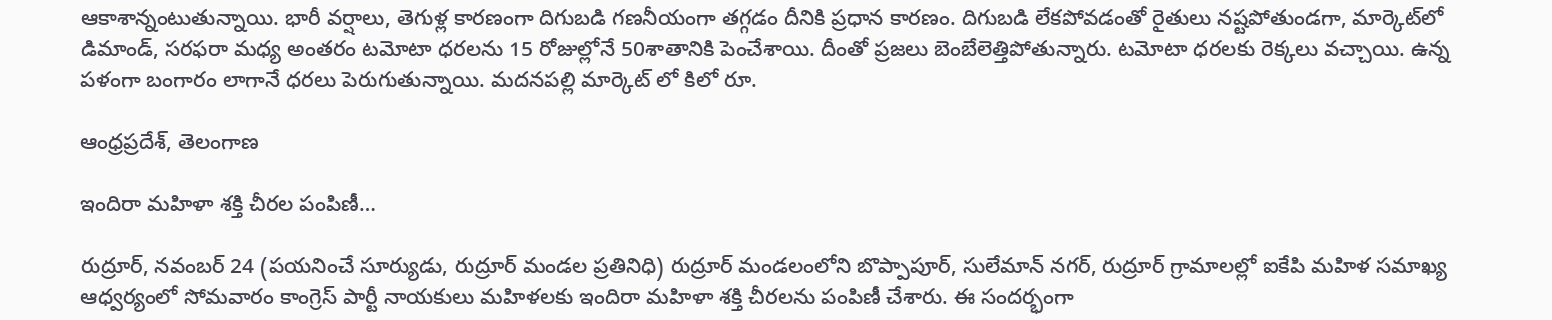ఆకాశాన్నంటుతున్నాయి. భారీ వర్షాలు, తెగుళ్ల కారణంగా దిగుబడి గణనీయంగా తగ్గడం దీనికి ప్రధాన కారణం. దిగుబడి లేకపోవడంతో రైతులు నష్టపోతుండగా, మార్కెట్‌లో డిమాండ్, సరఫరా మధ్య అంతరం టమోటా ధరలను 15 రోజుల్లోనే 50శాతానికి పెంచేశాయి. దీంతో ప్రజలు బెంబేలెత్తిపోతున్నారు. టమోటా ధరలకు రెక్కలు వచ్చాయి. ఉన్న పళంగా బంగారం లాగానే ధరలు పెరుగుతున్నాయి. మదనపల్లి మార్కెట్ లో కిలో రూ.

ఆంధ్రప్రదేశ్, తెలంగాణ

ఇందిరా మహిళా శక్తి చీరల పంపిణీ…

రుద్రూర్, నవంబర్ 24 (పయనించే సూర్యుడు, రుద్రూర్ మండల ప్రతినిధి) రుద్రూర్ మండలంలోని బొప్పాపూర్, సులేమాన్ నగర్, రుద్రూర్ గ్రామాలల్లో ఐకేపి మహిళ సమాఖ్య ఆధ్వర్యంలో సోమవారం కాంగ్రెస్ పార్టీ నాయకులు మహిళలకు ఇందిరా మహిళా శక్తి చీరలను పంపిణీ చేశారు. ఈ సందర్భంగా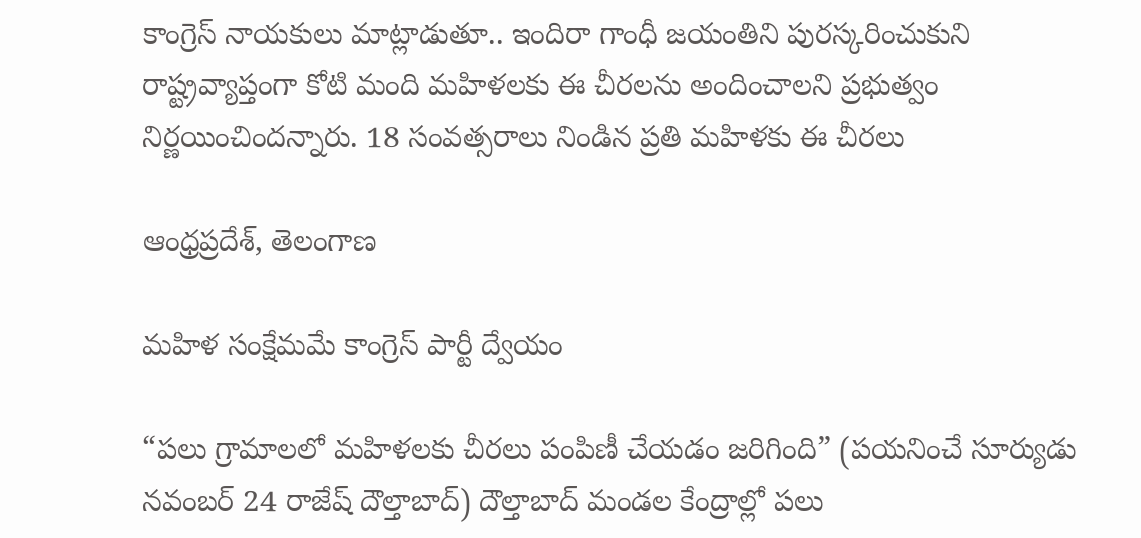కాంగ్రెస్ నాయకులు మాట్లాడుతూ.. ఇందిరా గాంధీ జయంతిని పురస్కరించుకుని రాష్ట్రవ్యాప్తంగా కోటి మంది మహిళలకు ఈ చీరలను అందించాలని ప్రభుత్వం నిర్ణయించిందన్నారు. 18 సంవత్సరాలు నిండిన ప్రతి మహిళకు ఈ చీరలు

ఆంధ్రప్రదేశ్, తెలంగాణ

మహిళ సంక్షేమమే కాంగ్రెస్ పార్టీ ద్వేయం

“పలు గ్రామాలలో మహిళలకు చీరలు పంపిణీ చేయడం జరిగింది” (పయనించే సూర్యుడు నవంబర్ 24 రాజేష్ దౌల్తాబాద్) దౌల్తాబాద్ మండల కేంద్రాల్లో పలు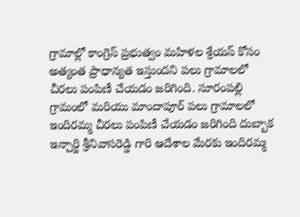గ్రామాల్లో కాంగ్రెస్ ప్రభుత్వం మహిళల శ్రేయస్ కోసం అత్యంత ప్రాధాన్యత ఇస్తుందని పలు గ్రామాలలో చీరలు పంపిణీ చేయడం జరిగింది. సూరంపల్లి గ్రామంలో మరియు మాందాపూర్ పలు గ్రామాలలో ఇందిరమ్మ చీరలు పంపిణీ చేయడం జరిగింది దుబ్బాక ఇన్చార్జి శ్రీనివాసరెడ్డి గారి ఆదేశాల మేరకు ఇందిరమ్మ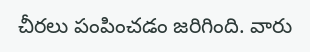చీరలు పంపించడం జరిగింది. వారు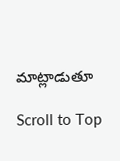మాట్లాడుతూ

Scroll to Top